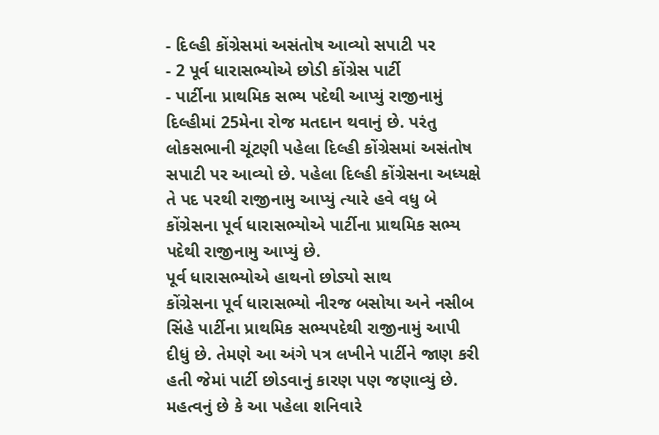- દિલ્હી કોંગ્રેસમાં અસંતોષ આવ્યો સપાટી પર
- 2 પૂર્વ ધારાસભ્યોએ છોડી કોંગ્રેસ પાર્ટી
- પાર્ટીના પ્રાથમિક સભ્ય પદેથી આપ્યું રાજીનામું
દિલ્હીમાં 25મેના રોજ મતદાન થવાનું છે. પરંતુ લોકસભાની ચૂંટણી પહેલા દિલ્હી કોંગ્રેસમાં અસંતોષ સપાટી પર આવ્યો છે. પહેલા દિલ્હી કોંગ્રેસના અધ્યક્ષે તે પદ પરથી રાજીનામુ આપ્યું ત્યારે હવે વધુ બે કોંગ્રેસના પૂર્વ ધારાસભ્યોએ પાર્ટીના પ્રાથમિક સભ્ય પદેથી રાજીનામુ આપ્યું છે.
પૂર્વ ધારાસભ્યોએ હાથનો છોડ્યો સાથ
કોંગ્રેસના પૂર્વ ધારાસભ્યો નીરજ બસોયા અને નસીબ સિંહે પાર્ટીના પ્રાથમિક સભ્યપદેથી રાજીનામું આપી દીધું છે. તેમણે આ અંગે પત્ર લખીને પાર્ટીને જાણ કરી હતી જેમાં પાર્ટી છોડવાનું કારણ પણ જણાવ્યું છે. મહત્વનું છે કે આ પહેલા શનિવારે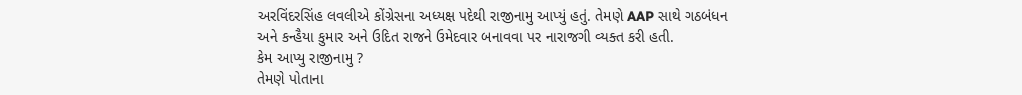અરવિંદરસિંહ લવલીએ કોંગ્રેસના અધ્યક્ષ પદેથી રાજીનામુ આપ્યું હતું. તેમણે AAP સાથે ગઠબંધન અને કન્હૈયા કુમાર અને ઉદિત રાજને ઉમેદવાર બનાવવા પર નારાજગી વ્યક્ત કરી હતી.
કેમ આપ્યુ રાજીનામુ ?
તેમણે પોતાના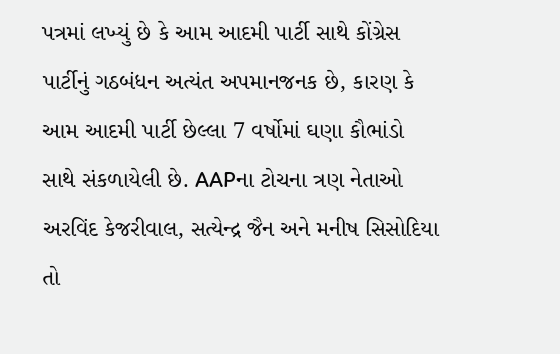પત્રમાં લખ્યું છે કે આમ આદમી પાર્ટી સાથે કોંગ્રેસ પાર્ટીનું ગઠબંધન અત્યંત અપમાનજનક છે, કારણ કે આમ આદમી પાર્ટી છેલ્લા 7 વર્ષોમાં ઘણા કૌભાંડો સાથે સંકળાયેલી છે. AAPના ટોચના ત્રણ નેતાઓ અરવિંદ કેજરીવાલ, સત્યેન્દ્ર જૈન અને મનીષ સિસોદિયા તો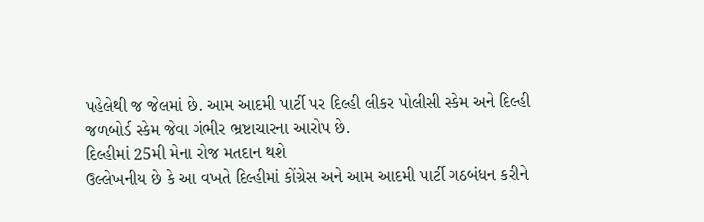પહેલેથી જ જેલમાં છે. આમ આદમી પાર્ટી પર દિલ્હી લીકર પોલીસી સ્કેમ અને દિલ્હી જળબોર્ડ સ્કેમ જેવા ગંભીર ભ્રષ્ટાચારના આરોપ છે.
દિલ્હીમાં 25મી મેના રોજ મતદાન થશે
ઉલ્લેખનીય છે કે આ વખતે દિલ્હીમાં કોંગ્રેસ અને આમ આદમી પાર્ટી ગઠબંધન કરીને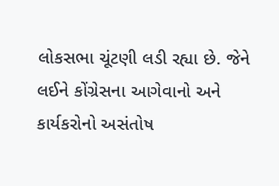લોકસભા ચૂંટણી લડી રહ્યા છે. જેને લઈને કોંગ્રેસના આગેવાનો અને કાર્યકરોનો અસંતોષ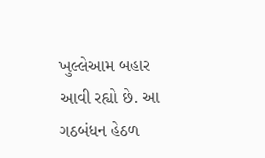ખુલ્લેઆમ બહાર આવી રહ્યો છે. આ ગઠબંધન હેઠળ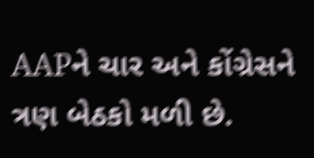AAPને ચાર અને કોંગ્રેસને ત્રણ બેઠકો મળી છે.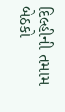દિલ્હીની તમામ બેઠકો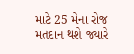માટે 25 મેના રોજ મતદાન થશે જ્યારે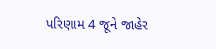પરિણામ 4 જૂને જાહેર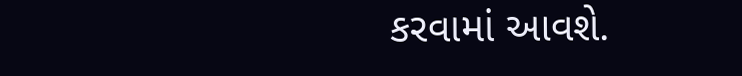કરવામાં આવશે.